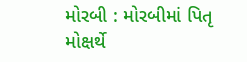મોરબી : મોરબીમાં પિતૃ મોક્ષર્થે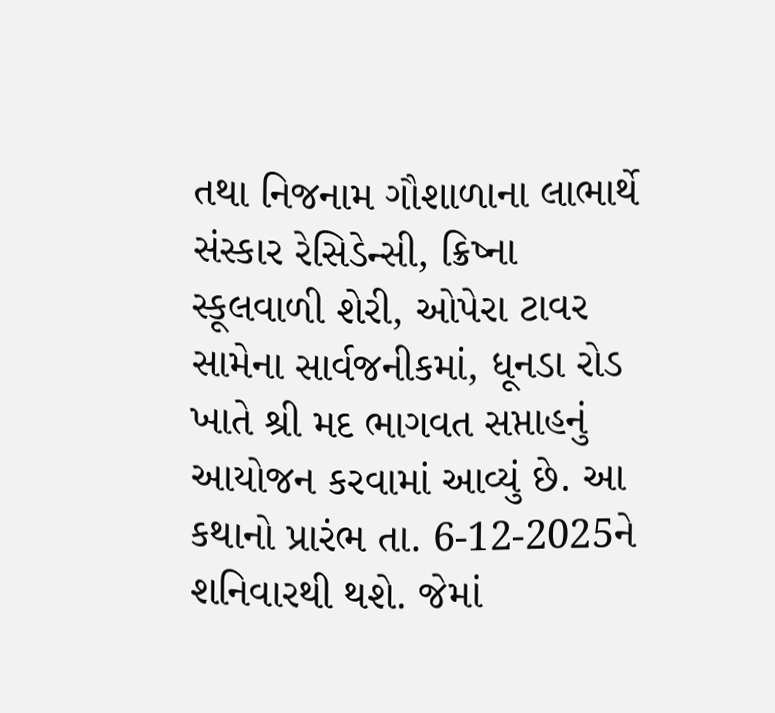તથા નિજનામ ગૌશાળાના લાભાર્થે સંસ્કાર રેસિડેન્સી, ક્રિષ્ના સ્કૂલવાળી શેરી, ઓપેરા ટાવર સામેના સાર્વજનીકમાં, ધૂનડા રોડ ખાતે શ્રી મદ ભાગવત સપ્તાહનું આયોજન કરવામાં આવ્યું છે. આ કથાનો પ્રારંભ તા. 6-12-2025ને શનિવારથી થશે. જેમાં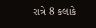રાત્રે 8 કલાકે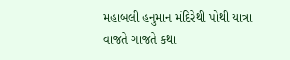મહાબલી હનુમાન મંદિરેથી પોથી યાત્રા વાજતે ગાજતે કથા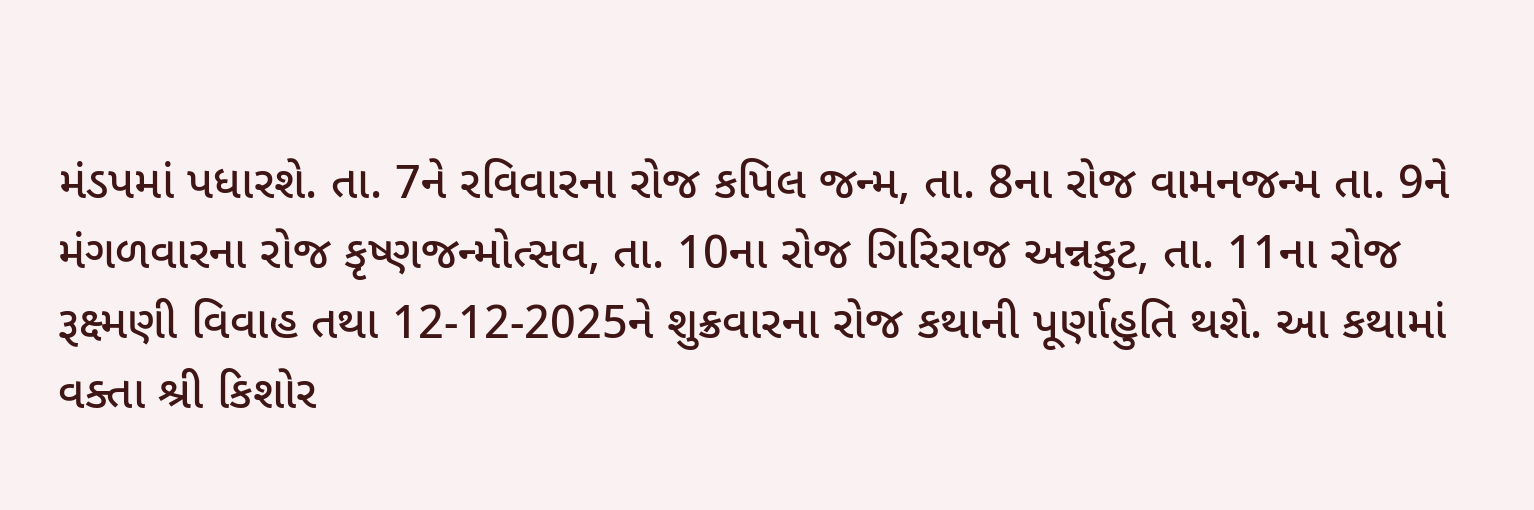મંડપમાં પધારશે. તા. 7ને રવિવારના રોજ કપિલ જન્મ, તા. 8ના રોજ વામનજન્મ તા. 9ને મંગળવારના રોજ કૃષ્ણજન્મોત્સવ, તા. 10ના રોજ ગિરિરાજ અન્નકુટ, તા. 11ના રોજ રૂક્ષ્મણી વિવાહ તથા 12-12-2025ને શુક્રવારના રોજ કથાની પૂર્ણાહુતિ થશે. આ કથામાં વક્તા શ્રી કિશોર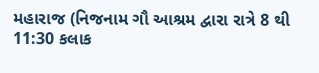મહારાજ (નિજનામ ગૌ આશ્રમ દ્વારા રાત્રે 8 થી 11:30 કલાક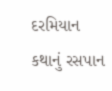દરમિયાન કથાનું રસપાન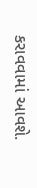કરાવવામાં આવશે.